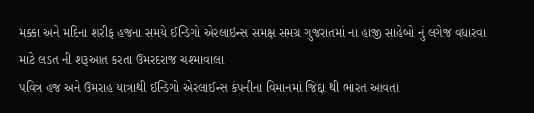મક્કા અને મદિના શરીફ હજના સમયે ઈન્ડિગો એરલાઇન્સ સમક્ષ સમગ્ર ગુજરાતમાં ના હાજી સાહેબો નું લગેજ વધારવા માટે લડત ની શરૂઆત કરતા ઉમરદરાજ ચશ્માવાલા
પવિત્ર હજ અને ઉમરાહ યાત્રાથી ઈન્ડિગો એરલાઈન્સ કંપનીના વિમાનમાં જિદ્દા થી ભારત આવતા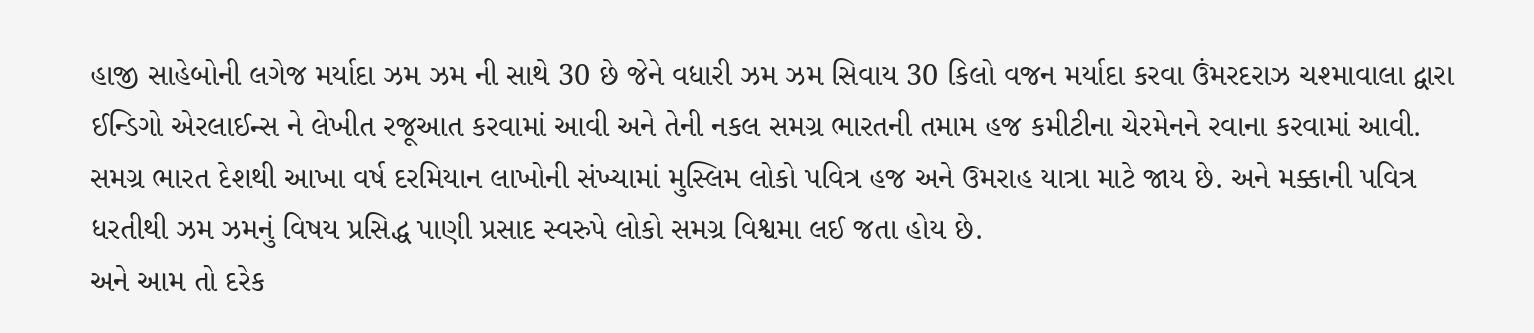હાજી સાહેબોની લગેજ મર્યાદા ઝમ ઝમ ની સાથે 30 છે જેને વધારી ઝમ ઝમ સિવાય 30 કિલો વજન મર્યાદા કરવા ઉંમરદરાઝ ચશ્માવાલા દ્વારા ઈન્ડિગો એરલાઈન્સ ને લેખીત રજૂઆત કરવામાં આવી અને તેની નકલ સમગ્ર ભારતની તમામ હજ કમીટીના ચેરમેનને રવાના કરવામાં આવી.
સમગ્ર ભારત દેશથી આખા વર્ષ દરમિયાન લાખોની સંખ્યામાં મુસ્લિમ લોકો પવિત્ર હજ અને ઉમરાહ યાત્રા માટે જાય છે. અને મક્કાની પવિત્ર ધરતીથી ઝમ ઝમનું વિષય પ્રસિદ્ધ પાણી પ્રસાદ સ્વરુપે લોકો સમગ્ર વિશ્વમા લઈ જતા હોય છે.
અને આમ તો દરેક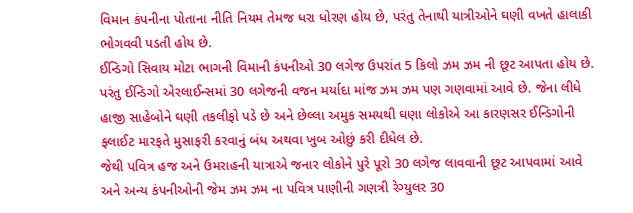વિમાન કંપનીના પોતાના નીતિ નિયમ તેમજ ધરા ધોરણ હોય છે, પરંતુ તેનાથી યાત્રીઓને ઘણી વખતે હાલાકી ભોગવવી પડતી હોય છે.
ઈન્ડિગો સિવાય મોટા ભાગની વિમાની કંપનીઓ 30 લગેજ ઉપરાંત 5 કિલો ઝમ ઝમ ની છૂટ આપતા હોય છે. પરંતુ ઈન્ડિગો એરલાઈન્સમાં 30 લગેજની વજન મર્યાદા માંજ ઝમ ઝમ પણ ગણવામાં આવે છે. જેના લીધે હાજી સાહેબોને ઘણી તકલીફો પડે છે અને છેલ્લા અમુક સમયથી ઘણા લોકોએ આ કારણસર ઈન્ડિગોની ફ્લાઈટ મારફતે મુસાફરી કરવાનું બંધ અથવા ખુબ ઓછું કરી દીધેલ છે.
જેથી પવિત્ર હજ અને ઉમરાહની યાત્રાએ જનાર લોકોને પુરે પૂરો 30 લગેજ લાવવાની છૂટ આપવામાં આવે અને અન્ય કંપનીઓની જેમ ઝમ ઝમ ના પવિત્ર પાણીની ગણત્રી રેગ્યુલર 30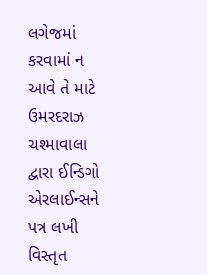લગેજમાં કરવામાં ન આવે તે માટે ઉમરદરાઝ ચશ્માવાલા દ્વારા ઈન્ડિગો એરલાઈન્સને પત્ર લખી વિસ્તૃત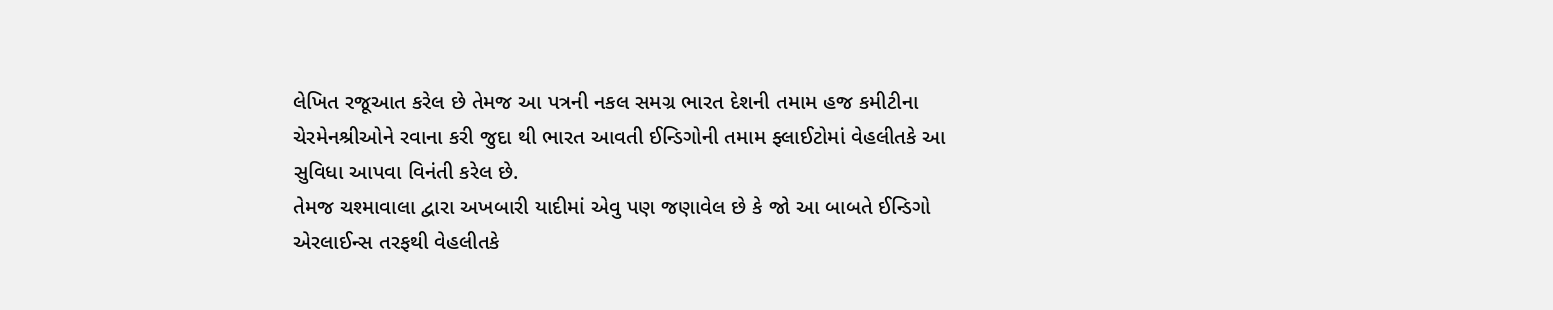લેખિત રજૂઆત કરેલ છે તેમજ આ પત્રની નકલ સમગ્ર ભારત દેશની તમામ હજ કમીટીના ચેરમેનશ્રીઓને રવાના કરી જુદા થી ભારત આવતી ઈન્ડિગોની તમામ ફ્લાઈટોમાં વેહલીતકે આ સુવિધા આપવા વિનંતી કરેલ છે.
તેમજ ચશ્માવાલા દ્વારા અખબારી યાદીમાં એવુ પણ જણાવેલ છે કે જો આ બાબતે ઈન્ડિગો એરલાઈન્સ તરફથી વેહલીતકે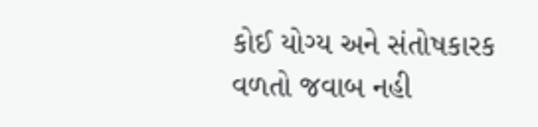કોઈ યોગ્ય અને સંતોષકારક વળતો જવાબ નહી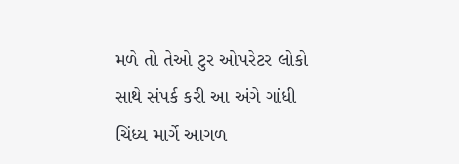મળે તો તેઓ ટુર ઓપરેટર લોકો સાથે સંપર્ક કરી આ અંગે ગાંધી ચિંધ્ય માર્ગે આગળ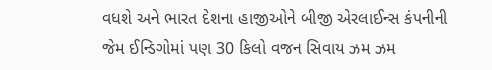વધશે અને ભારત દેશના હાજીઓને બીજી એરલાઈન્સ કંપનીની જેમ ઈન્ડિગોમાં પણ 30 કિલો વજન સિવાય ઝમ ઝમ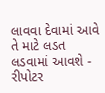લાવવા દેવામાં આવે તે માટે લડત લડવામાં આવશે - રીપોટર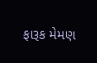ફારૂક મેમણ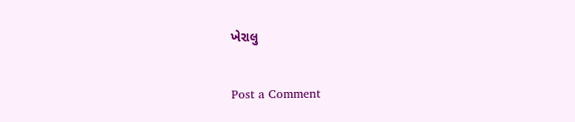ખેરાલુ

Post a Comment